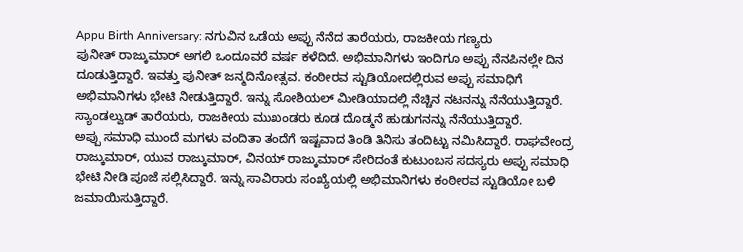Appu Birth Anniversary: ನಗುವಿನ ಒಡೆಯ ಅಪ್ಪು ನೆನೆದ ತಾರೆಯರು, ರಾಜಕೀಯ ಗಣ್ಯರು
ಪುನೀತ್ ರಾಜ್ಕುಮಾರ್ ಅಗಲಿ ಒಂದೂವರೆ ವರ್ಷ ಕಳೆದಿದೆ. ಅಭಿಮಾನಿಗಳು ಇಂದಿಗೂ ಅಪ್ಪು ನೆನಪಿನಲ್ಲೇ ದಿನ ದೂಡುತ್ತಿದ್ದಾರೆ. ಇವತ್ತು ಪುನೀತ್ ಜನ್ಮದಿನೋತ್ಸವ. ಕಂಠೀರವ ಸ್ಟುಡಿಯೋದಲ್ಲಿರುವ ಅಪ್ಪು ಸಮಾಧಿಗೆ ಅಭಿಮಾನಿಗಳು ಭೇಟಿ ನೀಡುತ್ತಿದ್ದಾರೆ. ಇನ್ನು ಸೋಶಿಯಲ್ ಮೀಡಿಯಾದಲ್ಲಿ ನೆಚ್ಚಿನ ನಟನನ್ನು ನೆನೆಯುತ್ತಿದ್ದಾರೆ. ಸ್ಯಾಂಡಲ್ವುಡ್ ತಾರೆಯರು, ರಾಜಕೀಯ ಮುಖಂಡರು ಕೂಡ ದೊಡ್ಮನೆ ಹುಡುಗನನ್ನು ನೆನೆಯುತ್ತಿದ್ದಾರೆ.
ಅಪ್ಪು ಸಮಾಧಿ ಮುಂದೆ ಮಗಳು ವಂದಿತಾ ತಂದೆಗೆ ಇಷ್ಟವಾದ ತಿಂಡಿ ತಿನಿಸು ತಂದಿಟ್ಟು ನಮಿಸಿದ್ದಾರೆ. ರಾಘವೇಂದ್ರ ರಾಜ್ಕುಮಾರ್, ಯುವ ರಾಜ್ಕುಮಾರ್, ವಿನಯ್ ರಾಜ್ಕುಮಾರ್ ಸೇರಿದಂತೆ ಕುಟುಂಬಸ ಸದಸ್ಯರು ಅಪ್ಪು ಸಮಾಧಿ ಭೇಟಿ ನೀಡಿ ಪೂಜೆ ಸಲ್ಲಿಸಿದ್ದಾರೆ. ಇನ್ನು ಸಾವಿರಾರು ಸಂಖ್ಯೆಯಲ್ಲಿ ಅಭಿಮಾನಿಗಳು ಕಂಠೀರವ ಸ್ಟುಡಿಯೋ ಬಳಿ ಜಮಾಯಿಸುತ್ತಿದ್ದಾರೆ.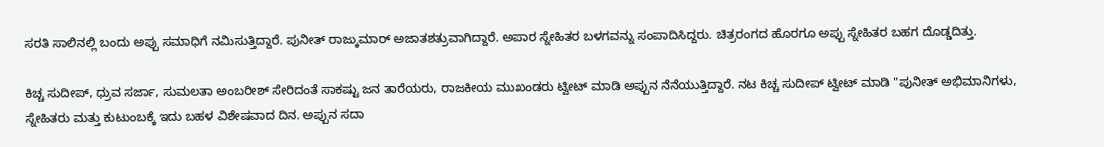ಸರತಿ ಸಾಲಿನಲ್ಲಿ ಬಂದು ಅಪ್ಪು ಸಮಾಧಿಗೆ ನಮಿಸುತ್ತಿದ್ದಾರೆ. ಪುನೀತ್ ರಾಜ್ಕುಮಾರ್ ಅಜಾತಶತ್ರುವಾಗಿದ್ದಾರೆ. ಅಪಾರ ಸ್ನೇಹಿತರ ಬಳಗವನ್ನು ಸಂಪಾದಿಸಿದ್ದರು. ಚಿತ್ರರಂಗದ ಹೊರಗೂ ಅಪ್ಪು ಸ್ನೇಹಿತರ ಬಹಗ ದೊಡ್ಡದಿತ್ತು.

ಕಿಚ್ಚ ಸುದೀಪ್, ಧ್ರುವ ಸರ್ಜಾ, ಸುಮಲತಾ ಅಂಬರೀಶ್ ಸೇರಿದಂತೆ ಸಾಕಷ್ಟು ಜನ ತಾರೆಯರು, ರಾಜಕೀಯ ಮುಖಂಡರು ಟ್ವೀಟ್ ಮಾಡಿ ಅಪ್ಪುನ ನೆನೆಯುತ್ತಿದ್ದಾರೆ. ನಟ ಕಿಚ್ಚ ಸುದೀಪ್ ಟ್ವೀಟ್ ಮಾಡಿ "ಪುನೀತ್ ಅಭಿಮಾನಿಗಳು, ಸ್ನೇಹಿತರು ಮತ್ತು ಕುಟುಂಬಕ್ಕೆ ಇದು ಬಹಳ ವಿಶೇಷವಾದ ದಿನ. ಅಪ್ಪುನ ಸದಾ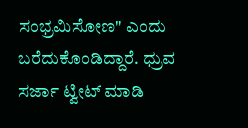ಸಂಭ್ರಮಿಸೋಣ" ಎಂದು ಬರೆದುಕೊಂಡಿದ್ದಾರೆ. ಧ್ರುವ ಸರ್ಜಾ ಟ್ವೀಟ್ ಮಾಡಿ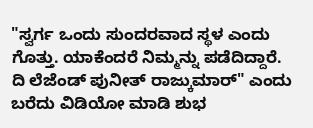"ಸ್ವರ್ಗ ಒಂದು ಸುಂದರವಾದ ಸ್ಥಳ ಎಂದು ಗೊತ್ತು. ಯಾಕೆಂದರೆ ನಿಮ್ಮನ್ನು ಪಡೆದಿದ್ದಾರೆ. ದಿ ಲೆಜೆಂಡ್ ಪುನೀತ್ ರಾಜ್ಕುಮಾರ್" ಎಂದು ಬರೆದು ವಿಡಿಯೋ ಮಾಡಿ ಶುಭ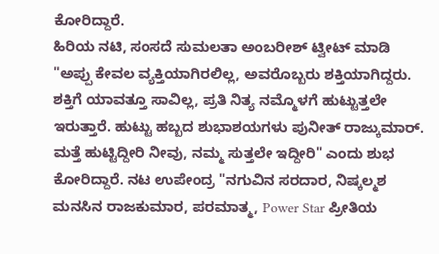ಕೋರಿದ್ದಾರೆ.
ಹಿರಿಯ ನಟಿ, ಸಂಸದೆ ಸುಮಲತಾ ಅಂಬರೀಶ್ ಟ್ವೀಟ್ ಮಾಡಿ "ಅಪ್ಪು ಕೇವಲ ವ್ಯಕ್ತಿಯಾಗಿರಲಿಲ್ಲ, ಅವರೊಬ್ಬರು ಶಕ್ತಿಯಾಗಿದ್ದರು. ಶಕ್ತಿಗೆ ಯಾವತ್ತೂ ಸಾವಿಲ್ಲ, ಪ್ರತಿ ನಿತ್ಯ ನಮ್ಮೊಳಗೆ ಹುಟ್ಟುತ್ತಲೇ ಇರುತ್ತಾರೆ. ಹುಟ್ಟು ಹಬ್ಬದ ಶುಭಾಶಯಗಳು ಪುನೀತ್ ರಾಜ್ಕುಮಾರ್. ಮತ್ತೆ ಹುಟ್ಟಿದ್ದೀರಿ ನೀವು, ನಮ್ಮ ಸುತ್ತಲೇ ಇದ್ದೀರಿ" ಎಂದು ಶುಭ ಕೋರಿದ್ದಾರೆ. ನಟ ಉಪೇಂದ್ರ "ನಗುವಿನ ಸರದಾರ, ನಿಷ್ಕಲ್ಮಶ ಮನಸಿನ ರಾಜಕುಮಾರ, ಪರಮಾತ್ಮ, Power Star ಪ್ರೀತಿಯ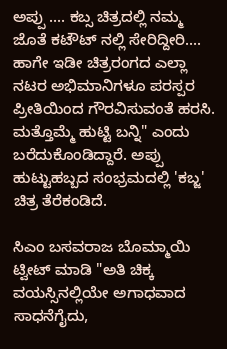ಅಪ್ಪು .... ಕಬ್ಸ ಚಿತ್ರದಲ್ಲಿ ನಮ್ಮ ಜೊತೆ ಕಟೌಟ್ ನಲ್ಲಿ ಸೇರಿದ್ದೀರಿ.... ಹಾಗೇ ಇಡೀ ಚಿತ್ರರಂಗದ ಎಲ್ಲಾ ನಟರ ಅಭಿಮಾನಿಗಳೂ ಪರಸ್ಪರ ಪ್ರೀತಿಯಿಂದ ಗೌರವಿಸುವಂತೆ ಹರಸಿ. ಮತ್ತೊಮ್ಮೆ ಹುಟ್ಟಿ ಬನ್ನಿ" ಎಂದು ಬರೆದುಕೊಂಡಿದ್ದಾರೆ. ಅಪ್ಪು ಹುಟ್ಟುಹಬ್ಬದ ಸಂಭ್ರಮದಲ್ಲಿ 'ಕಬ್ಜ' ಚಿತ್ರ ತೆರೆಕಂಡಿದೆ.

ಸಿಎಂ ಬಸವರಾಜ ಬೊಮ್ಮಾಯಿ ಟ್ವೀಟ್ ಮಾಡಿ "ಅತಿ ಚಿಕ್ಕ ವಯಸ್ಸಿನಲ್ಲಿಯೇ ಅಗಾಧವಾದ ಸಾಧನೆಗೈದು,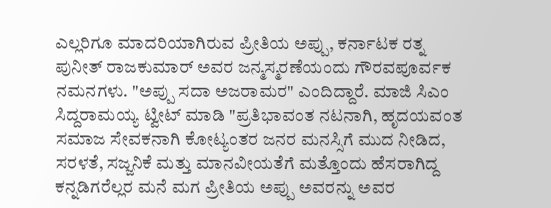ಎಲ್ಲರಿಗೂ ಮಾದರಿಯಾಗಿರುವ ಪ್ರೀತಿಯ ಅಪ್ಪು, ಕರ್ನಾಟಕ ರತ್ನ ಪುನೀತ್ ರಾಜಕುಮಾರ್ ಅವರ ಜನ್ಮಸ್ಮರಣೆಯಂದು ಗೌರವಪೂರ್ವಕ ನಮನಗಳು. "ಅಪ್ಪು ಸದಾ ಅಜರಾಮರ" ಎಂದಿದ್ದಾರೆ. ಮಾಜಿ ಸಿಎಂ ಸಿದ್ದರಾಮಯ್ಯ ಟ್ವೀಟ್ ಮಾಡಿ "ಪ್ರತಿಭಾವಂತ ನಟನಾಗಿ, ಹೃದಯವಂತ ಸಮಾಜ ಸೇವಕನಾಗಿ ಕೋಟ್ಯಂತರ ಜನರ ಮನಸ್ಸಿಗೆ ಮುದ ನೀಡಿದ, ಸರಳತೆ, ಸಜ್ಜನಿಕೆ ಮತ್ತು ಮಾನವೀಯತೆಗೆ ಮತ್ತೊಂದು ಹೆಸರಾಗಿದ್ದ ಕನ್ನಡಿಗರೆಲ್ಲರ ಮನೆ ಮಗ ಪ್ರೀತಿಯ ಅಪ್ಪು ಅವರನ್ನು ಅವರ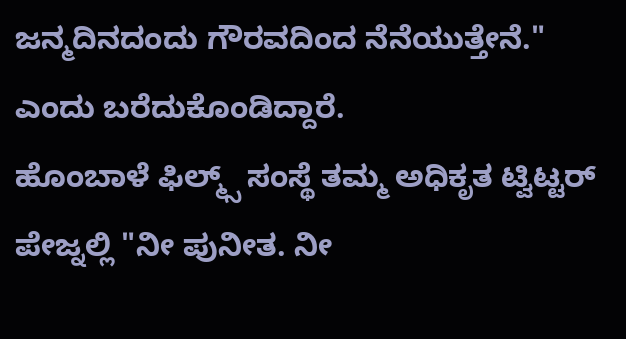ಜನ್ಮದಿನದಂದು ಗೌರವದಿಂದ ನೆನೆಯುತ್ತೇನೆ." ಎಂದು ಬರೆದುಕೊಂಡಿದ್ದಾರೆ.
ಹೊಂಬಾಳೆ ಫಿಲ್ಮ್ಸ್ ಸಂಸ್ಥೆ ತಮ್ಮ ಅಧಿಕೃತ ಟ್ವಿಟ್ಟರ್ ಪೇಜ್ನಲ್ಲಿ "ನೀ ಪುನೀತ. ನೀ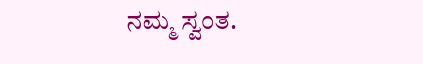ನಮ್ಮ ಸ್ವಂತ.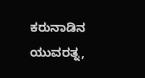ಕರುನಾಡಿನ ಯುವರತ್ನ,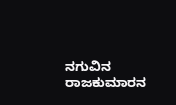ನಗುವಿನ ರಾಜಕುಮಾರನ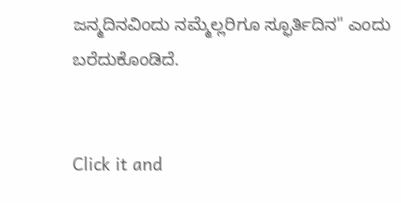ಜನ್ಮದಿನವಿಂದು ನಮ್ಮೆಲ್ಲರಿಗೂ ಸ್ಫೂರ್ತಿದಿನ" ಎಂದು ಬರೆದುಕೊಂಡಿದೆ.


Click it and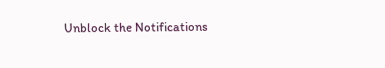Unblock the Notifications